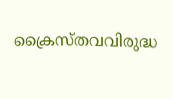ക്രൈസ്തവവിരുദ്ധ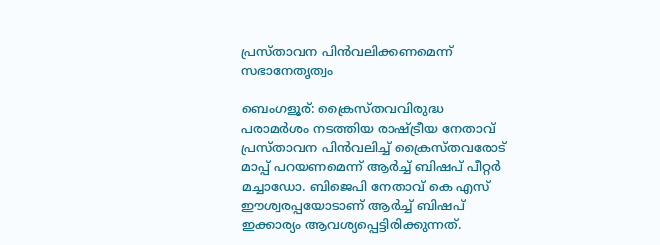പ്രസ്താവന പിന്‍വലിക്കണമെന്ന് സഭാനേതൃത്വം

ബെംഗളൂര്: ക്രൈസ്തവവിരുദ്ധ പരാമര്‍ശം നടത്തിയ രാഷ്ട്രീയ നേതാവ് പ്രസ്താവന പിന്‍വലിച്ച് ക്രൈസ്തവരോട് മാപ്പ് പറയണമെന്ന് ആര്‍ച്ച് ബിഷപ് പീറ്റര്‍ മച്ചാഡോ. ബിജെപി നേതാവ് കെ എസ് ഈശ്വരപ്പയോടാണ് ആര്‍ച്ച് ബിഷപ് ഇക്കാര്യം ആവശ്യപ്പെട്ടിരിക്കുന്നത്.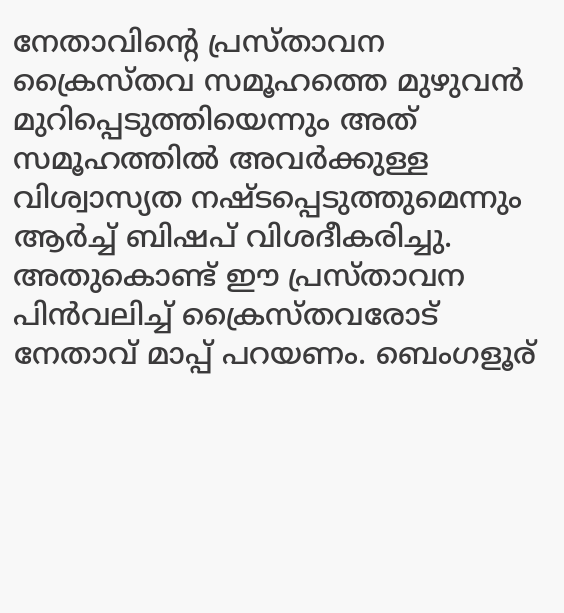നേതാവിന്റെ പ്രസ്താവന ക്രൈസ്തവ സമൂഹത്തെ മുഴുവന്‍ മുറിപ്പെടുത്തിയെന്നും അത് സമൂഹത്തില്‍ അവര്‍ക്കുള്ള വിശ്വാസ്യത നഷ്ടപ്പെടുത്തുമെന്നും ആര്‍ച്ച് ബിഷപ് വിശദീകരിച്ചു. അതുകൊണ്ട് ഈ പ്രസ്താവന പിന്‍വലിച്ച് ക്രൈസ്തവരോട് നേതാവ് മാപ്പ് പറയണം. ബെംഗളൂര്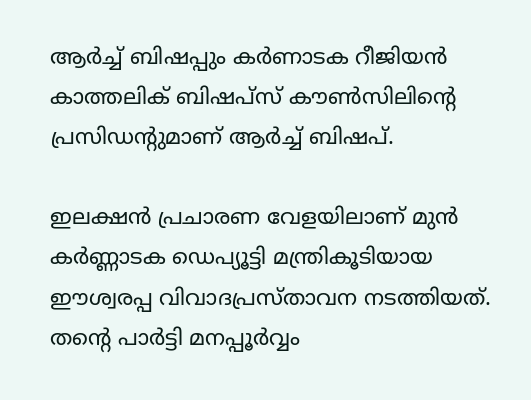ആര്‍ച്ച് ബിഷപ്പും കര്‍ണാടക റീജിയന്‍ കാത്തലിക് ബിഷപ്‌സ് കൗണ്‍സിലിന്റെ പ്രസിഡന്റുമാണ് ആര്‍ച്ച് ബിഷപ്.

ഇലക്ഷന്‍ പ്രചാരണ വേളയിലാണ് മുന്‍ കര്‍ണ്ണാടക ഡെപ്യൂട്ടി മന്ത്രികൂടിയായ ഈശ്വരപ്പ വിവാദപ്രസ്താവന നടത്തിയത്. തന്റെ പാര്‍ട്ടി മനപ്പൂര്‍വ്വം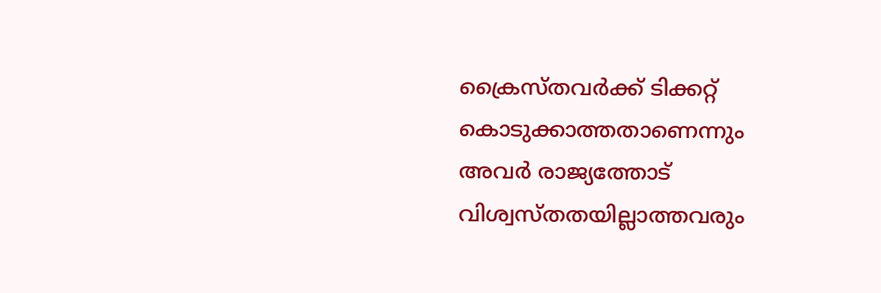ക്രൈസ്തവര്‍ക്ക് ടിക്കറ്റ് കൊടുക്കാത്തതാണെന്നും അവര്‍ രാജ്യത്തോട് വിശ്വസ്തതയില്ലാത്തവരും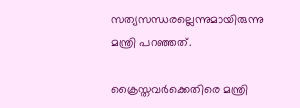സത്യസന്ധരല്ലെന്നുമായിരുന്നു മന്ത്രി പറഞ്ഞത്.

ക്രൈസ്തവര്‍ക്കെതിരെ മന്ത്രി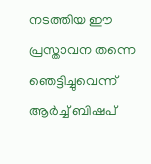നടത്തിയ ഈ പ്രസ്താവന തന്നെ ഞെട്ടിച്ചുവെന്ന് ആര്‍ച്ച് ബിഷപ്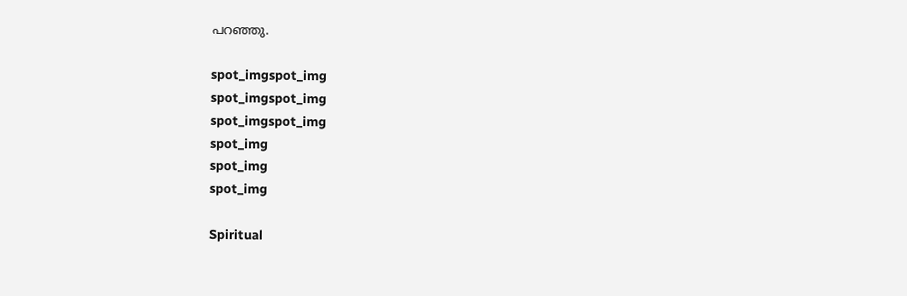പറഞ്ഞു.

spot_imgspot_img
spot_imgspot_img
spot_imgspot_img
spot_img
spot_img
spot_img

Spiritual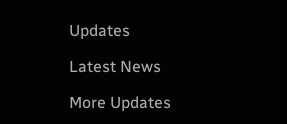Updates

Latest News

More Updates